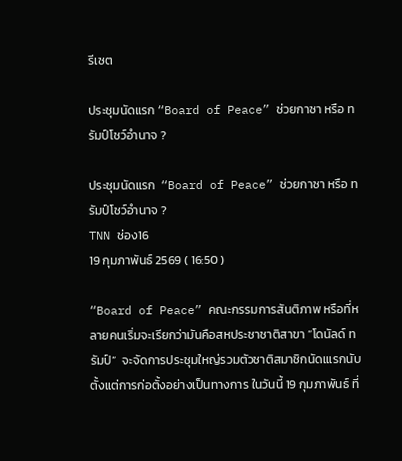รีเซต

ประชุมนัดแรก “Board of Peace” ช่วยกาซา หรือ ทรัมป์โชว์อำนาจ ?

ประชุมนัดแรก  “Board of Peace” ช่วยกาซา หรือ ทรัมป์โชว์อำนาจ ?
TNN ช่อง16
19 กุมภาพันธ์ 2569 ( 16:50 )

“Board of Peace” คณะกรรมการสันติภาพ หรือที่หลายคนเริ่มจะเรียกว่ามันคือสหประชาชาติสาขา “โดนัลด์ ทรัมป์”  จะจัดการประชุมใหญ่รวมตัวชาติสมาชิกนัดเแรกนับตั้งแต่การก่อตั้งอย่างเป็นทางการ ในวันนี้ 19 กุมภาพันธ์ ที่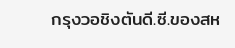กรุงวอชิงตันดี.ซี.ของสห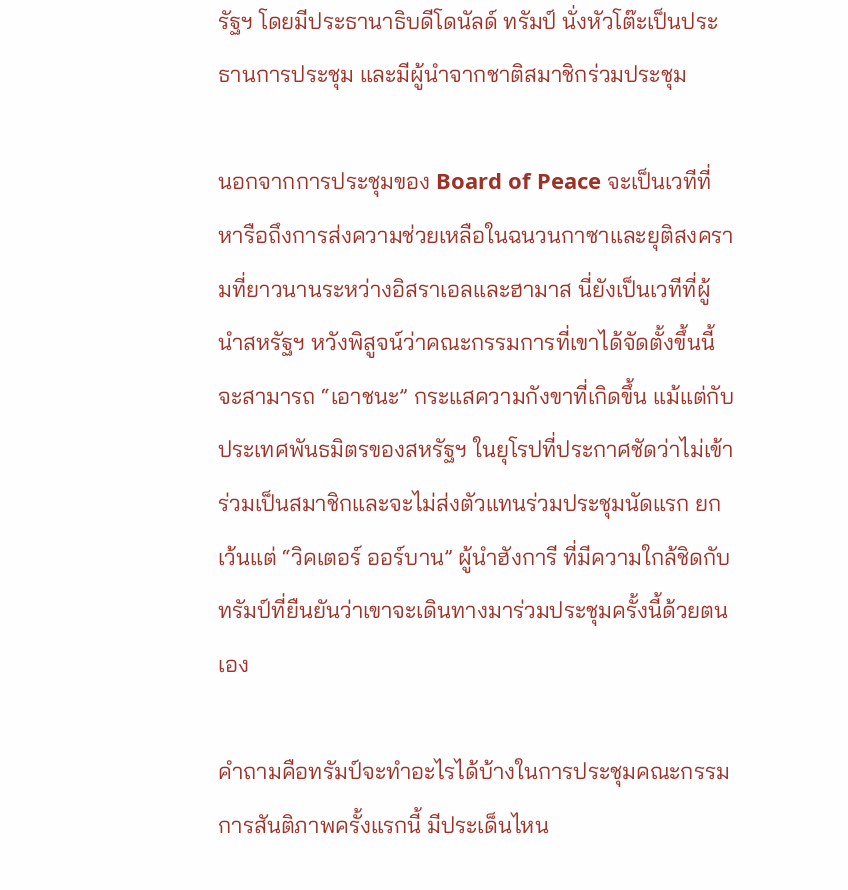รัฐฯ โดยมีประธานาธิบดีโดนัลด์ ทรัมป์ นั่งหัวโต๊ะเป็นประธานการประชุม และมีผู้นำจากชาติสมาชิกร่วมประชุม

นอกจากการประชุมของ Board of Peace จะเป็นเวทีที่หารือถึงการส่งความช่วยเหลือในฉนวนกาซาและยุติสงครามที่ยาวนานระหว่างอิสราเอลและฮามาส นี่ยังเป็นเวทีที่ผู้นำสหรัฐฯ หวังพิสูจน์ว่าคณะกรรมการที่เขาได้จัดตั้งขึ้นนี้จะสามารถ “เอาชนะ” กระแสความกังขาที่เกิดขึ้น แม้แต่กับประเทศพันธมิตรของสหรัฐฯ ในยุโรปที่ประกาศชัดว่าไม่เข้าร่วมเป็นสมาชิกและจะไม่ส่งตัวแทนร่วมประชุมนัดแรก ยกเว้นแต่ “วิคเตอร์ ออร์บาน” ผู้นำฮังการี ที่มีความใกล้ชิดกับทรัมป์ที่ยืนยันว่าเขาจะเดินทางมาร่วมประชุมครั้งนี้ด้วยตนเอง

คำถามคือทรัมป์จะทำอะไรได้บ้างในการประชุมคณะกรรมการสันติภาพครั้งแรกนี้ มีประเด็นไหน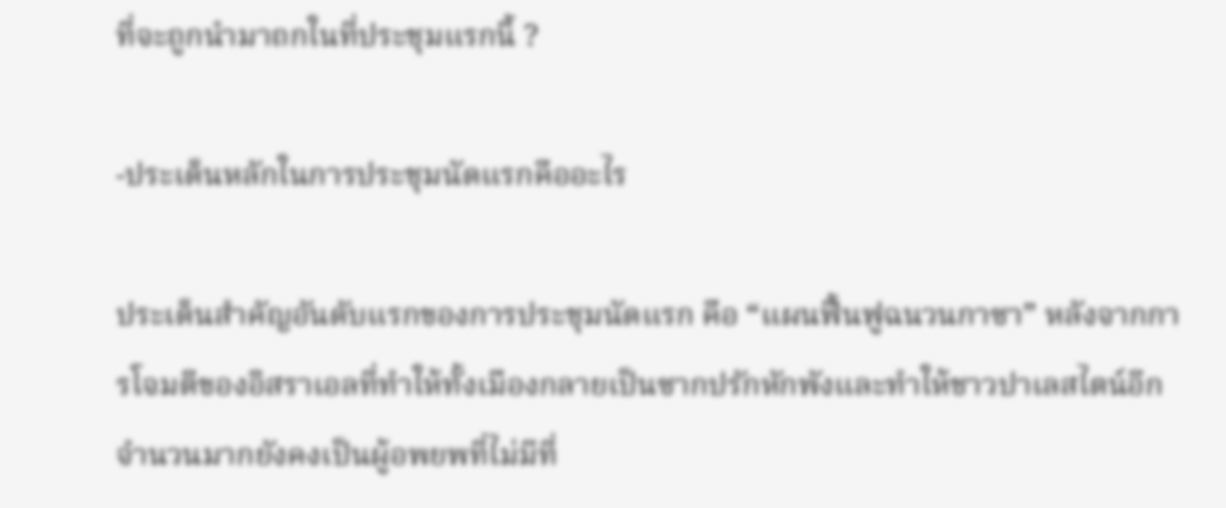ที่จะถูกนำมาถกในที่ประชุมแรกนี้ ?

-ประเด็นหลักในการประชุมนัดแรกคืออะไร

ประเด็นสำคัญอันดับแรกของการประชุมนัดแรก คือ “แผนฟื้นฟูฉนวนกาซา” หลังจากการโจมตีของอิสราเอลที่ทำให้ทั้งเมืองกลายเป็นซากปรักหักพังและทำให้ชาวปาเลสไตน์อีกจำนวนมากยังคงเป็นผู้อพยพที่ไม่มีที่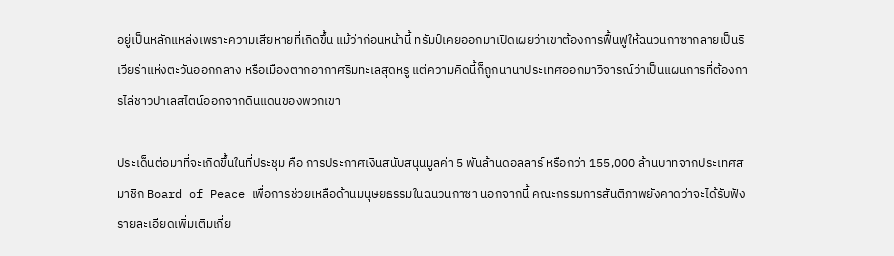อยู่เป็นหลักแหล่งเพราะความเสียหายที่เกิดขึ้น แม้ว่าก่อนหน้านี้ ทรัมป์เคยออกมาเปิดเผยว่าเขาต้องการฟื้นฟูให้ฉนวนกาซากลายเป็นริเวียร่าแห่งตะวันออกกลาง หรือเมืองตากอากาศริมทะเลสุดหรู แต่ความคิดนี้ก็ถูกนานาประเทศออกมาวิจารณ์ว่าเป็นแผนการที่ต้องการไล่ชาวปาเลสไตน์ออกจากดินแดนของพวกเขา

ประเด็นต่อมาที่จะเกิดขึ้นในที่ประชุม คือ การประกาศเงินสนับสนุนมูลค่า 5 พันล้านดอลลาร์ หรือกว่า 155,000 ล้านบาทจากประเทศสมาชิก Board of Peace เพื่อการช่วยเหลือด้านมนุษยธรรมในฉนวนกาซา นอกจากนี้ คณะกรรมการสันติภาพยังคาดว่าจะได้รับฟังรายละเอียดเพิ่มเติมเกี่ย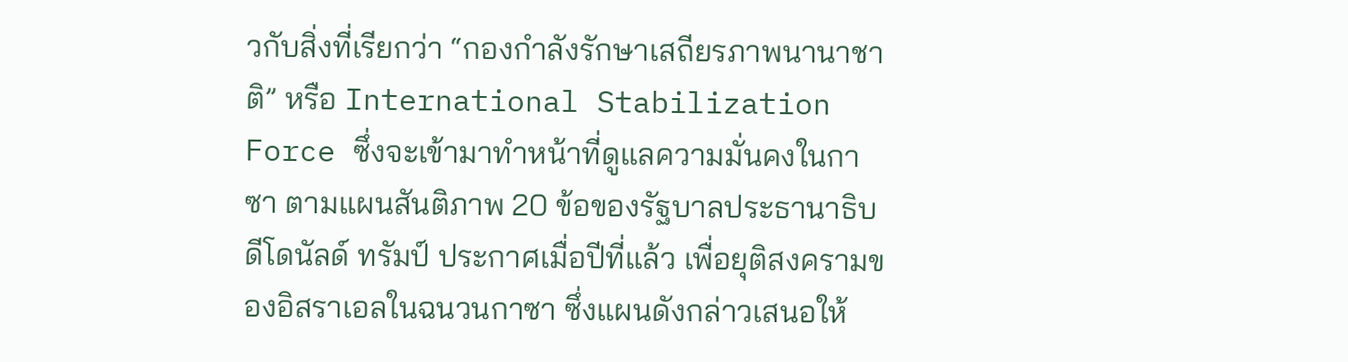วกับสิ่งที่เรียกว่า “กองกำลังรักษาเสถียรภาพนานาชาติ” หรือ International Stabilization Force ซึ่งจะเข้ามาทำหน้าที่ดูแลความมั่นคงในกาซา ตามแผนสันติภาพ 20 ข้อของรัฐบาลประธานาธิบดีโดนัลด์ ทรัมป์ ประกาศเมื่อปีที่แล้ว เพื่อยุติสงครามของอิสราเอลในฉนวนกาซา ซึ่งแผนดังกล่าวเสนอให้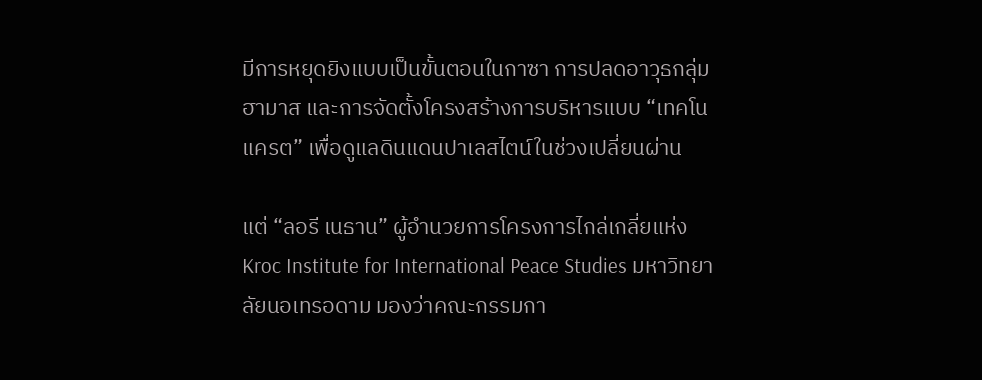มีการหยุดยิงแบบเป็นขั้นตอนในกาซา การปลดอาวุธกลุ่มฮามาส และการจัดตั้งโครงสร้างการบริหารแบบ “เทคโนแครต” เพื่อดูแลดินแดนปาเลสไตน์ในช่วงเปลี่ยนผ่าน

แต่ “ลอรี เนธาน” ผู้อำนวยการโครงการไกล่เกลี่ยแห่ง Kroc Institute for International Peace Studies มหาวิทยาลัยนอเทรอดาม มองว่าคณะกรรมกา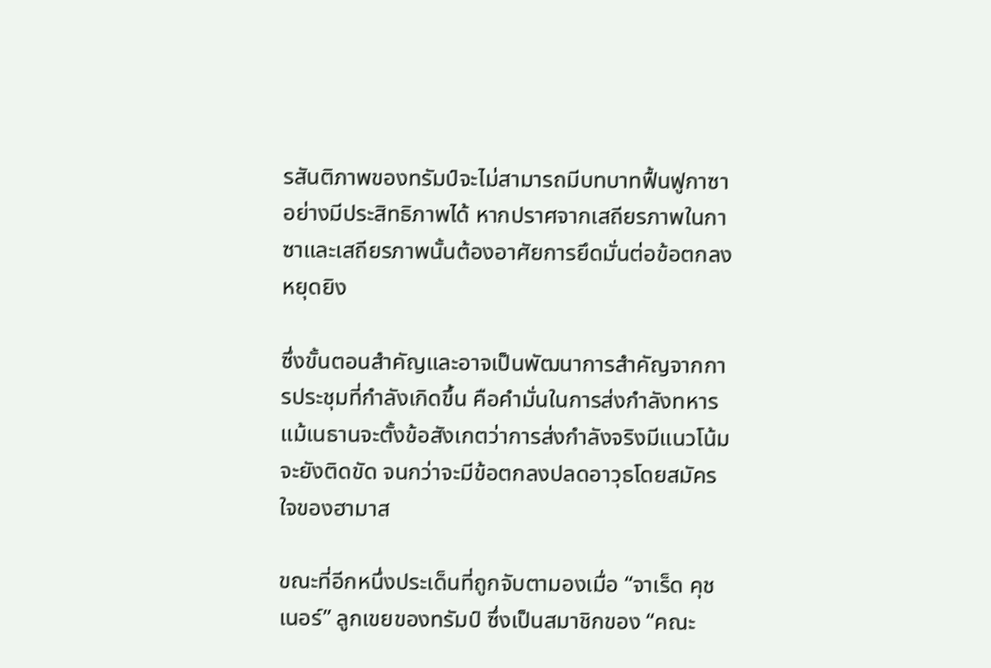รสันติภาพของทรัมป์จะไม่สามารถมีบทบาทฟื้นฟูกาซาอย่างมีประสิทธิภาพได้ หากปราศจากเสถียรภาพในกาซาและเสถียรภาพนั้นต้องอาศัยการยึดมั่นต่อข้อตกลงหยุดยิง

ซึ่งขั้นตอนสำคัญและอาจเป็นพัฒนาการสำคัญจากการประชุมที่กำลังเกิดขึ้น คือคำมั่นในการส่งกำลังทหาร แม้เนธานจะตั้งข้อสังเกตว่าการส่งกำลังจริงมีแนวโน้มจะยังติดขัด จนกว่าจะมีข้อตกลงปลดอาวุธโดยสมัครใจของฮามาส

ขณะที่อีกหนึ่งประเด็นที่ถูกจับตามองเมื่อ “จาเร็ด คุชเนอร์” ลูกเขยของทรัมป์ ซึ่งเป็นสมาชิกของ “คณะ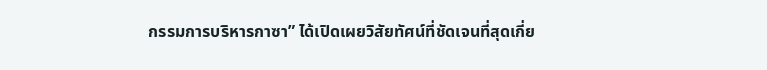กรรมการบริหารกาซา” ได้เปิดเผยวิสัยทัศน์ที่ชัดเจนที่สุดเกี่ย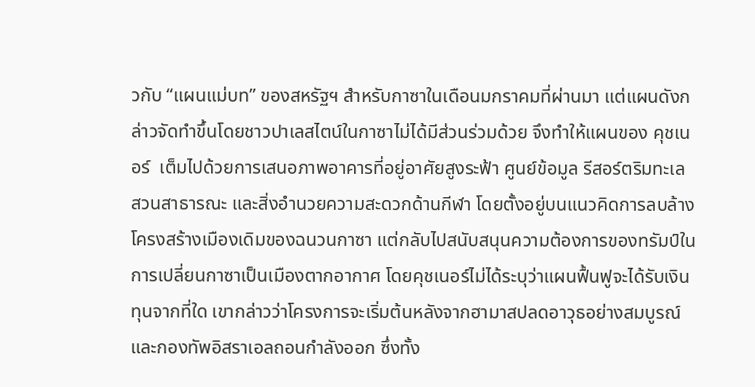วกับ “แผนแม่บท” ของสหรัฐฯ สำหรับกาซาในเดือนมกราคมที่ผ่านมา แต่แผนดังกล่าวจัดทำขึ้นโดยชาวปาเลสไตน์ในกาซาไม่ได้มีส่วนร่วมด้วย จึงทำให้แผนของ คุชเนอร์  เต็มไปด้วยการเสนอภาพอาคารที่อยู่อาศัยสูงระฟ้า ศูนย์ข้อมูล รีสอร์ตริมทะเล สวนสาธารณะ และสิ่งอำนวยความสะดวกด้านกีฬา โดยตั้งอยู่บนแนวคิดการลบล้างโครงสร้างเมืองเดิมของฉนวนกาซา แต่กลับไปสนับสนุนความต้องการของทรัมป์ในการเปลี่ยนกาซาเป็นเมืองตากอากาศ โดยคุชเนอร์ไม่ได้ระบุว่าแผนฟื้นฟูจะได้รับเงินทุนจากที่ใด เขากล่าวว่าโครงการจะเริ่มต้นหลังจากฮามาสปลดอาวุธอย่างสมบูรณ์ และกองทัพอิสราเอลถอนกำลังออก ซึ่งทั้ง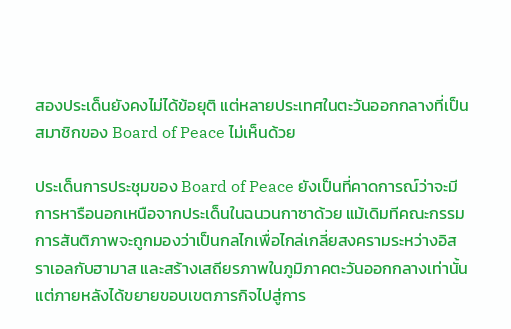สองประเด็นยังคงไม่ได้ข้อยุติ แต่หลายประเทศในตะวันออกกลางที่เป็นสมาชิกของ Board of Peace ไม่เห็นด้วย

ประเด็นการประชุมของ Board of Peace ยังเป็นที่คาดการณ์ว่าจะมีการหารือนอกเหนือจากประเด็นในฉนวนกาซาด้วย แม้เดิมทีคณะกรรมการสันติภาพจะถูกมองว่าเป็นกลไกเพื่อไกล่เกลี่ยสงครามระหว่างอิสราเอลกับฮามาส และสร้างเสถียรภาพในภูมิภาคตะวันออกกลางเท่านั้น แต่ภายหลังได้ขยายขอบเขตภารกิจไปสู่การ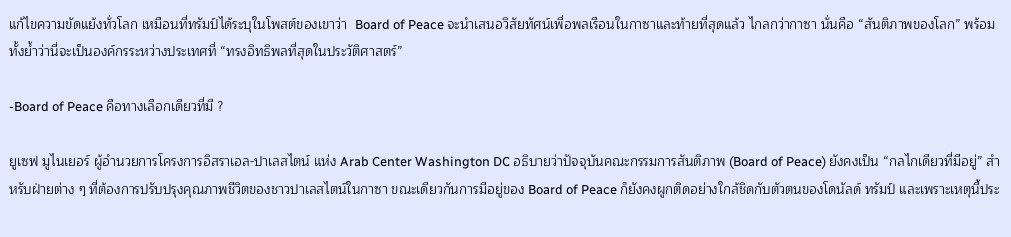แก้ไขความขัดแย้งทั่วโลก เหมือนที่ทรัมป์ได้ระบุในโพสต์ของเขาว่า  Board of Peace จะนำเสนอวิสัยทัศน์เพื่อพลเรือนในกาซาและท้ายที่สุดแล้ว ไกลกว่ากาซา นั่นคือ “สันติภาพของโลก” พร้อมทั้งย้ำว่านี่จะเป็นองค์กรระหว่างประเทศที่ “ทรงอิทธิพลที่สุดในประวัติศาสตร์”

-Board of Peace คือทางเลือกเดียวที่มี ?

ยูเซฟ มูไนเยอร์ ผู้อำนวยการโครงการอิสราเอล-ปาเลสไตน์ แห่ง Arab Center Washington DC อธิบายว่าปัจจุบันคณะกรรมการสันติภาพ (Board of Peace) ยังคงเป็น “กลไกเดียวที่มีอยู่” สำหรับฝ่ายต่าง ๆ ที่ต้องการปรับปรุงคุณภาพชีวิตของชาวปาเลสไตน์ในกาซา ขณะเดียวกันการมีอยู่ของ Board of Peace ก็ยังคงผูกติดอย่างใกล้ชิดกับตัวตนของโดนัลด์ ทรัมป์ และเพราะเหตุนี้ประ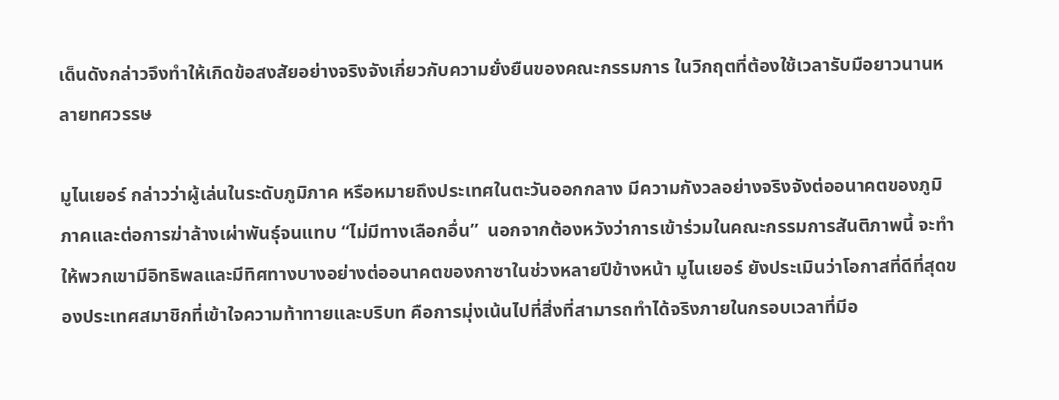เด็นดังกล่าวจึงทำให้เกิดข้อสงสัยอย่างจริงจังเกี่ยวกับความยั่งยืนของคณะกรรมการ ในวิกฤตที่ต้องใช้เวลารับมือยาวนานหลายทศวรรษ

มูไนเยอร์ กล่าวว่าผู้เล่นในระดับภูมิภาค หรือหมายถึงประเทศในตะวันออกกลาง มีความกังวลอย่างจริงจังต่ออนาคตของภูมิภาคและต่อการฆ่าล้างเผ่าพันธุ์จนแทบ “ไม่มีทางเลือกอื่น”  นอกจากต้องหวังว่าการเข้าร่วมในคณะกรรมการสันติภาพนี้ จะทำให้พวกเขามีอิทธิพลและมีทิศทางบางอย่างต่ออนาคตของกาซาในช่วงหลายปีข้างหน้า มูไนเยอร์ ยังประเมินว่าโอกาสที่ดีที่สุดของประเทศสมาชิกที่เข้าใจความท้าทายและบริบท คือการมุ่งเน้นไปที่สิ่งที่สามารถทำได้จริงภายในกรอบเวลาที่มีอ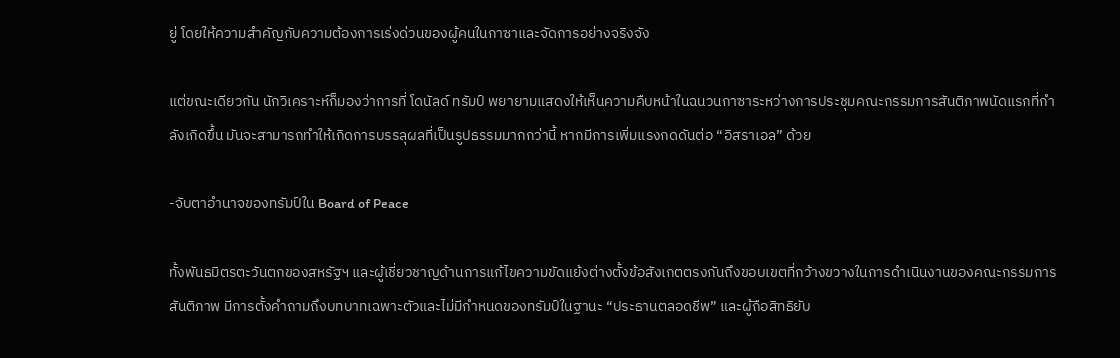ยู่ โดยให้ความสำคัญกับความต้องการเร่งด่วนของผู้คนในกาซาและจัดการอย่างจริงจัง

แต่ขณะเดียวกัน นักวิเคราะห์ก็มองว่าการที่ โดนัลด์ ทรัมป์ พยายามแสดงให้เห็นความคืบหน้าในฉนวนกาซาระหว่างการประชุมคณะกรรมการสันติภาพนัดแรกที่กำลังเกิดขึ้น มันจะสามารถทำให้เกิดการบรรลุผลที่เป็นรูปธรรมมากกว่านี้ หากมีการเพิ่มแรงกดดันต่อ “อิสราเอล” ด้วย

-จับตาอำนาจของทรัมป์ใน Board of Peace

ทั้งพันธมิตรตะวันตกของสหรัฐฯ และผู้เชี่ยวชาญด้านการแก้ไขความขัดแย้งต่างตั้งข้อสังเกตตรงกันถึงขอบเขตที่กว้างขวางในการดำเนินงานของคณะกรรมการสันติภาพ มีการตั้งคำถามถึงบทบาทเฉพาะตัวและไม่มีกำหนดของทรัมป์ในฐานะ “ประธานตลอดชีพ” และผู้ถือสิทธิยับ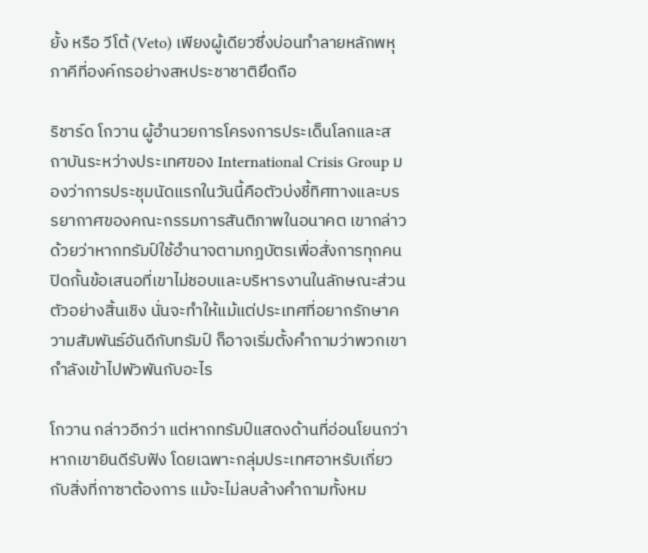ยั้ง หรือ วีโต้ (Veto) เพียงผู้เดียวซึ่งบ่อนทำลายหลักพหุภาคีที่องค์กรอย่างสหประชาชาติยึดถือ

ริชาร์ด โกวาน ผู้อำนวยการโครงการประเด็นโลกและสถาบันระหว่างประเทศของ International Crisis Group มองว่าการประชุมนัดแรกในวันนี้คือตัวบ่งชี้ทิศทางและบรรยากาศของคณะกรรมการสันติภาพในอนาคต เขากล่าวด้วยว่าหากทรัมป์ใช้อำนาจตามกฎบัตรเพื่อสั่งการทุกคน ปิดกั้นข้อเสนอที่เขาไม่ชอบและบริหารงานในลักษณะส่วนตัวอย่างสิ้นเชิง นั่นจะทำให้แม้แต่ประเทศที่อยากรักษาความสัมพันธ์อันดีกับทรัมป์ ก็อาจเริ่มตั้งคำถามว่าพวกเขากำลังเข้าไปพัวพันกับอะไร

โกวาน กล่าวอีกว่า แต่หากทรัมป์แสดงด้านที่อ่อนโยนกว่า หากเขายินดีรับฟัง โดยเฉพาะกลุ่มประเทศอาหรับเกี่ยวกับสิ่งที่กาซาต้องการ แม้จะไม่ลบล้างคำถามทั้งหม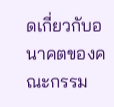ดเกี่ยวกับอนาคตของคณะกรรม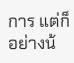การ แต่ก็อย่างน้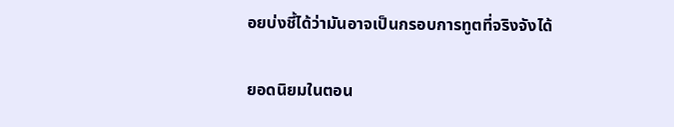อยบ่งชี้ได้ว่ามันอาจเป็นกรอบการทูตที่จริงจังได้

ยอดนิยมในตอน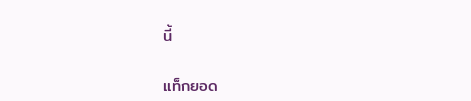นี้

แท็กยอด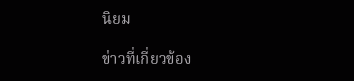นิยม

ข่าวที่เกี่ยวข้อง